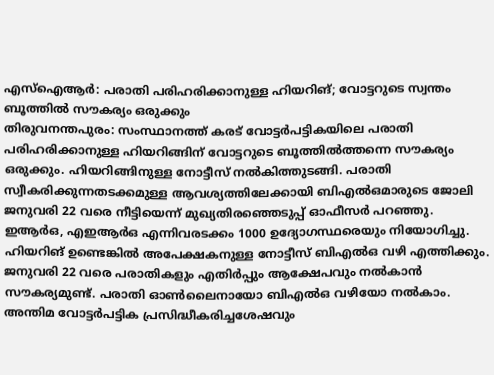എസ്ഐആർ: പരാതി പരിഹരിക്കാനുള്ള ഹിയറിങ്; വോട്ടറുടെ സ്വന്തം ബൂത്തിൽ സൗകര്യം ഒരുക്കും
തിരുവനന്തപുരം: സംസ്ഥാനത്ത് കരട് വോട്ടർപട്ടികയിലെ പരാതി പരിഹരിക്കാനുള്ള ഹിയറിങ്ങിന് വോട്ടറുടെ ബൂത്തിൽത്തന്നെ സൗകര്യം ഒരുക്കും. ഹിയറിങ്ങിനുള്ള നോട്ടീസ് നൽകിത്തുടങ്ങി. പരാതി സ്വീകരിക്കുന്നതടക്കമുള്ള ആവശ്യത്തിലേക്കായി ബിഎൽഒമാരുടെ ജോലി ജനുവരി 22 വരെ നീട്ടിയെന്ന് മുഖ്യതിരഞ്ഞെടുപ്പ് ഓഫീസർ പറഞ്ഞു.
ഇആർഒ, എഇആർഒ എന്നിവരടക്കം 1000 ഉദ്യോഗസ്ഥരെയും നിയോഗിച്ചു. ഹിയറിങ് ഉണ്ടെങ്കിൽ അപേക്ഷകനുള്ള നോട്ടീസ് ബിഎൽഒ വഴി എത്തിക്കും. ജനുവരി 22 വരെ പരാതികളും എതിർപ്പും ആക്ഷേപവും നൽകാൻ സൗകര്യമുണ്ട്. പരാതി ഓൺലൈനായോ ബിഎൽഒ വഴിയോ നൽകാം.
അന്തിമ വോട്ടർപട്ടിക പ്രസിദ്ധീകരിച്ചശേഷവും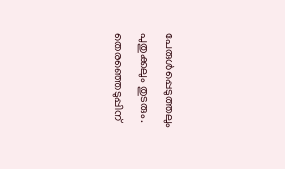പേരുൾപ്പെടുത്തലും പുതുക്കലും തുടരും. തെരഞ്ഞെടുപ്പിന്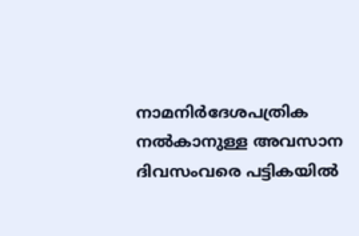നാമനിർദേശപത്രിക നൽകാനുള്ള അവസാന ദിവസംവരെ പട്ടികയിൽ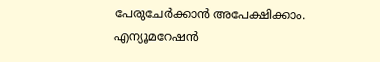പേരുചേർക്കാൻ അപേക്ഷിക്കാം. എന്യൂമറേഷൻ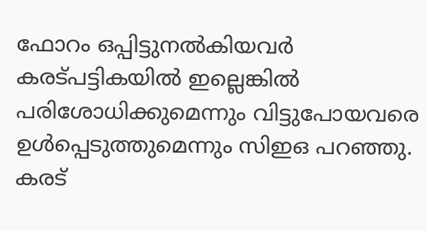ഫോറം ഒപ്പിട്ടുനൽകിയവർ കരട്പട്ടികയിൽ ഇല്ലെങ്കിൽ പരിശോധിക്കുമെന്നും വിട്ടുപോയവരെ ഉൾപ്പെടുത്തുമെന്നും സിഇഒ പറഞ്ഞു. കരട്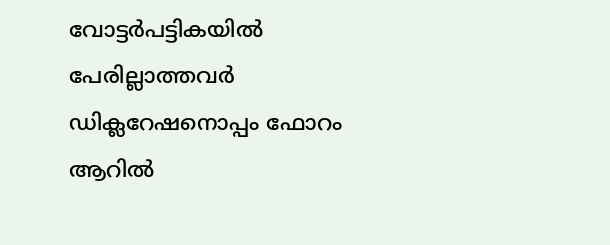വോട്ടർപട്ടികയിൽ പേരില്ലാത്തവർ ഡിക്ലറേഷനൊപ്പം ഫോറം ആറിൽ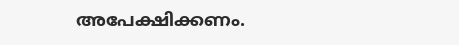അപേക്ഷിക്കണം.